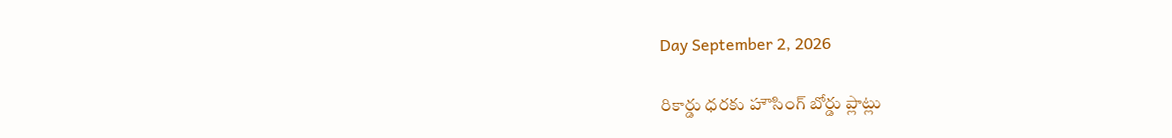Day September 2, 2026

రికార్డు ధరకు హౌసింగ్ బోర్డు ప్లాట్లు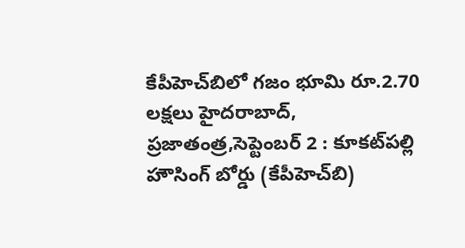కేపీహెచ్‌బిలో గజం భూమి రూ.2.70 లక్షలు హైదరాబాద్, ప్ర‌జాతంత్ర‌,సెప్టెంబర్ 2 : కూకట్‌పల్లి హౌసింగ్ బోర్డు (కేపీహెచ్‌బి)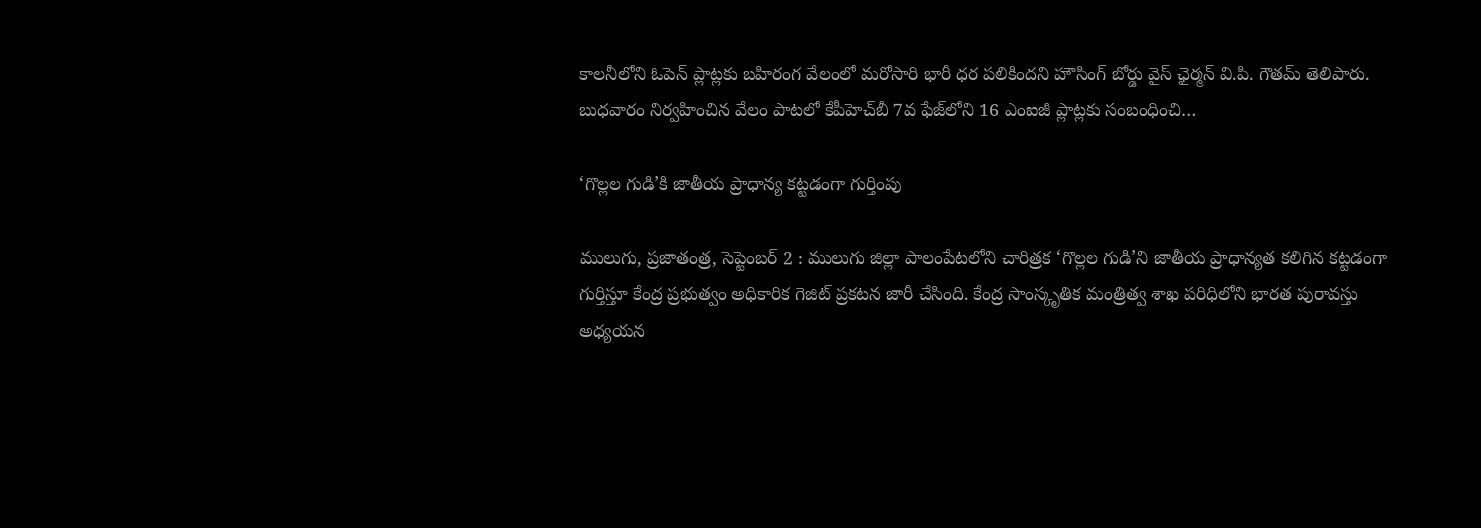కాలనీలోని ఓపెన్ ప్లాట్లకు బహిరంగ వేలంలో మరోసారి భారీ ధర పలికిందని హౌసింగ్ బోర్డు వైస్ ఛైర్మన్ వి.పి. గౌతమ్ తెలిపారు. బుధవారం నిర్వహించిన వేలం పాటలో కేపీహెచ్‌బీ 7వ ఫేజ్‌లోని 16 ఎంఐజీ ప్లాట్లకు సంబంధించి…

‘గొల్లల గుడి’కి జాతీయ ప్రాధాన్య కట్టడంగా గుర్తింపు

ములుగు, ప్ర‌జాతంత్ర‌, సెప్టెంబర్ 2 : ములుగు జిల్లా పాలంపేటలోని చారిత్రక ‘గొల్లల గుడి’ని జాతీయ ప్రాధాన్యత కలిగిన కట్టడంగా గుర్తిస్తూ కేంద్ర ప్రభుత్వం అధికారిక గెజిట్ ప్రకటన జారీ చేసింది. కేంద్ర సాంస్కృతిక మంత్రిత్వ శాఖ పరిధిలోని భారత పురావస్తు అధ్యయన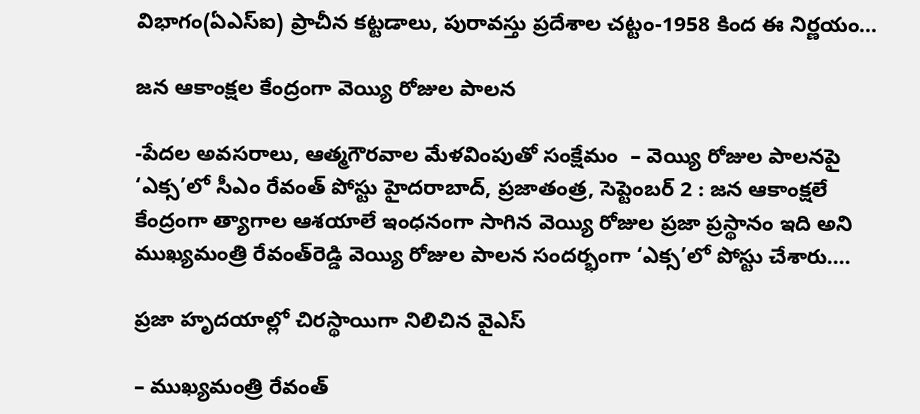విభాగం(ఏఎస్ఐ) ప్రాచీన కట్టడాలు, పురావస్తు ప్రదేశాల చట్టం-1958 కింద ఈ నిర్ణయం…

జన ఆకాంక్షల కేంద్రంగా వెయ్యి రోజుల పాలన

-పేదల అవసరాలు, ఆత్మగౌరవాల మేళవింపుతో సంక్షేమం  – వెయ్యి రోజుల పాలనపై ‘ఎక్స’లో సీఎం రేవంత్ పోస్టు హైదరాబాద్, ప్రజాతంత్ర, సెప్టెంబర్ 2 : జన ఆకాంక్షలే కేంద్రంగా త్యాగాల ఆశయాలే ఇంధనంగా సాగిన వెయ్యి రోజుల ప్రజా ప్రస్థానం ఇది అని ముఖ్యమంత్రి రేవంత్‌రెడ్డి వెయ్యి రోజుల పాలన సందర్భంగా ‘ఎక్స’లో పోస్టు చేశారు.…

ప్రజా హృదయాల్లో చిరస్థాయిగా నిలిచిన వైఎస్

– ముఖ్యమంత్రి రేవంత్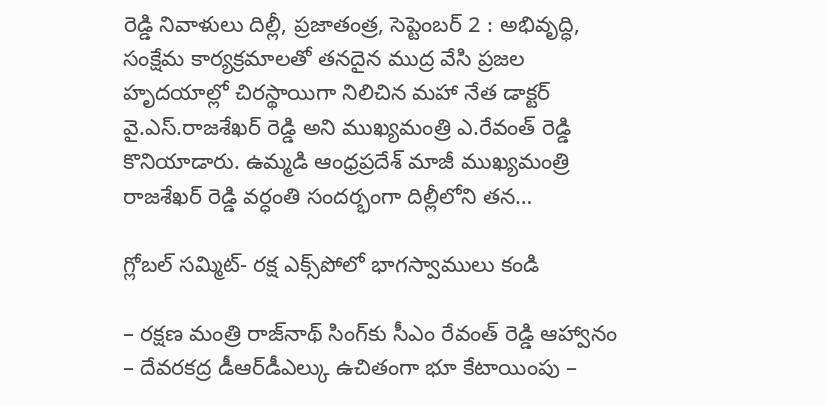రెడ్డి నివాళులు దిల్లీ, ప్రజాతంత్ర, సెప్టెంబర్ 2 : అభివృద్ధి, సంక్షేమ కార్యక్రమాలతో తనదైన ముద్ర వేసి ప్రజల హృదయాల్లో చిరస్థాయిగా నిలిచిన మహా నేత డాక్టర్ వై.ఎస్.రాజశేఖర్ రెడ్డి అని ముఖ్యమంత్రి ఎ.రేవంత్ రెడ్డి కొనియాడారు. ఉమ్మడి ఆంధ్రప్రదేశ్ మాజీ ముఖ్యమంత్రి రాజశేఖర్ రెడ్డి వర్ధంతి సందర్భంగా దిల్లీలోని తన…

గ్లోబల్ సమ్మిట్- రక్ష ఎక్స్‌పోలో భాగ‌స్వాములు కండి

– రక్షణ మంత్రి రాజ్‌నాథ్ సింగ్‌కు సీఎం రేవంత్ రెడ్డి ఆహ్వానం – దేవరకద్ర డీఆర్‌డీఎల్కు ఉచితంగా భూ కేటాయింపు –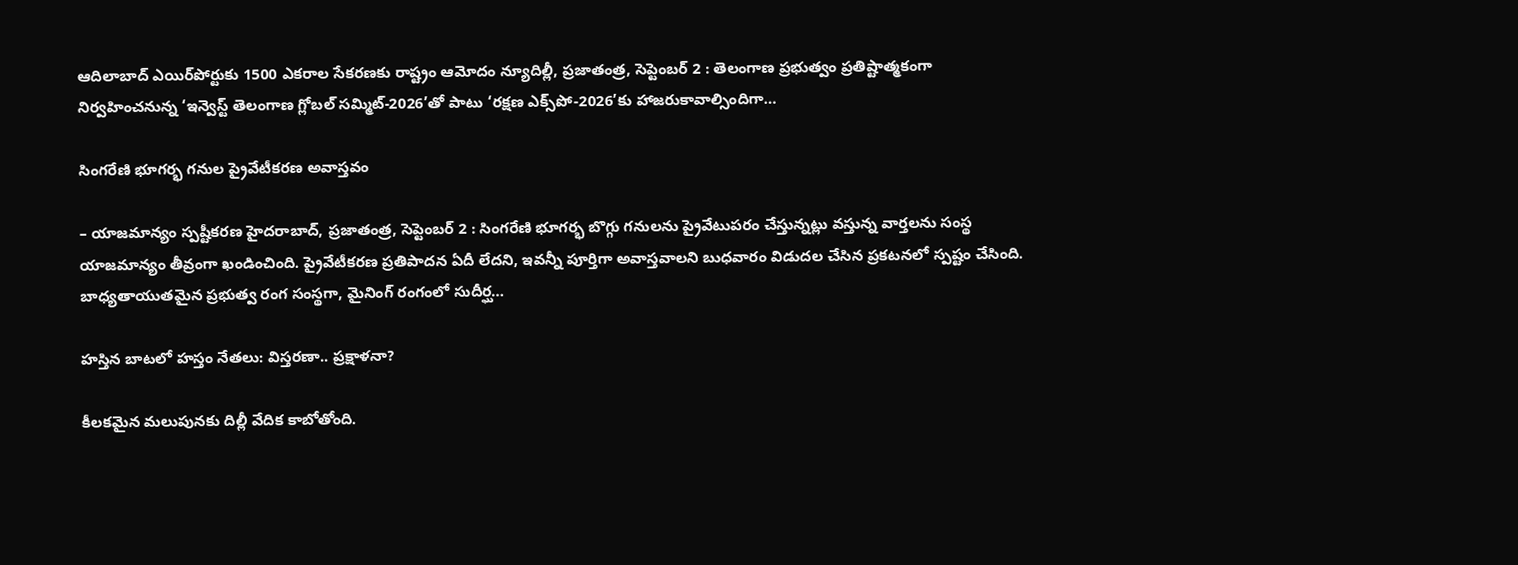ఆదిలాబాద్ ఎయిర్‌పోర్టుకు 1500 ఎకరాల సేకరణకు రాష్ట్రం ఆమోదం న్యూదిల్లీ, ప్ర‌జాతంత్ర‌, సెప్టెంబ‌ర్ 2 : తెలంగాణ ప్రభుత్వం ప్రతిష్టాత్మకంగా నిర్వహించనున్న ‘ఇన్వెస్ట్ తెలంగాణ గ్లోబల్ సమ్మిట్-2026’తో పాటు ‘రక్షణ ఎక్స్‌పో-2026’కు హాజరుకావాల్సిందిగా…

సింగరేణి భూగర్భ గనుల ప్రైవేటీకరణ అవాస్తవం

– యాజమాన్యం స్ప‌ష్టీక‌ర‌ణ‌ హైద‌రాబాద్‌, ప్ర‌జాతంత్ర‌, సెప్టెంబ‌ర్ 2 : సింగరేణి భూగర్భ బొగ్గు గనులను ప్రైవేటుపరం చేస్తున్నట్లు వస్తున్న వార్తలను సంస్థ యాజమాన్యం తీవ్రంగా ఖండించింది. ప్రైవేటీకరణ ప్రతిపాదన ఏదీ లేదని, ఇవన్నీ పూర్తిగా అవాస్తవాలని బుధవారం విడుదల చేసిన ప్రకటనలో స్పష్టం చేసింది. బాధ్యతాయుతమైన ప్రభుత్వ రంగ సంస్థగా, మైనింగ్ రంగంలో సుదీర్ఘ…

హస్తిన బాటలో హస్తం నేతలు: విస్తరణా.. ప్రక్షాళనా?

కీలకమైన మలుపునకు దిల్లీ వేదిక కాబోతోంది.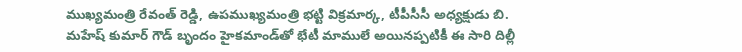ముఖ్యమంత్రి రేవంత్ రెడ్డి, ఉపముఖ్యమంత్రి భట్టి విక్రమార్క, టీపీసీసీ అధ్యక్షుడు బి. మహేష్ కుమార్ గౌడ్ బృందం హైకమాండ్‌తో భేటీ మాములే అయినప్పటికీ ఈ సారి దిల్లీ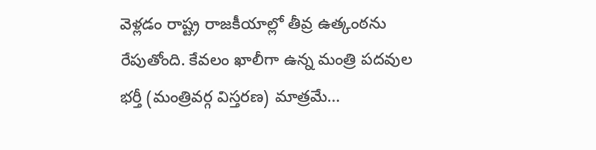వెళ్లడం రాష్ట్ర రాజకీయాల్లో తీవ్ర ఉత్కంఠను రేపుతోంది. కేవలం ఖాలీగా ఉన్న మంత్రి పదవుల భర్తీ (మంత్రివ‌ర్గ‌ విస్తరణ) మాత్రమే…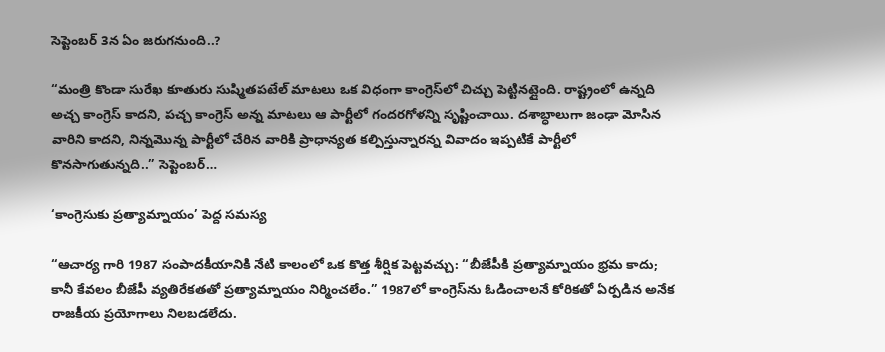సెప్టెంబర్ 3న ఏం జరుగనుంది..?

“మంత్రి కొండా సురేఖ కూతురు సుష్మితపటేల్ మాటలు ఒక విధంగా కాంగ్రెస్‌లో చిచ్చు పెట్టినట్లైంది. రాష్ట్రంలో ఉన్నది అచ్చ కాంగ్రెస్ కాదని, పచ్చ కాంగ్రెస్ అన్న మాటలు ఆ పార్టీలో గందరగోళన్ని సృష్టించాయి. దశాబ్ధాలుగా జంఢా మోసిన వారిని కాదని, నిన్నమొన్న పార్టీలో చేరిన వారికి ప్రాధాన్యత కల్పిస్తున్నారన్న వివాదం ఇప్పటికే పార్టీలో కొనసాగుతున్నది..” సెప్టెంబర్…

‘కాంగ్రెసుకు ప్రత్యామ్నాయం’ పెద్ద సమస్య

“ఆచార్య గారి 1987 సంపాదకీయానికి నేటి కాలంలో ఒక కొత్త శీర్షిక పెట్టవచ్చు: “బీజేపీకి ప్రత్యామ్నాయం భ్రమ కాదు; కానీ కేవలం బీజేపీ వ్యతిరేకతతో ప్రత్యామ్నాయం నిర్మించలేం.” 1987లో కాంగ్రెస్‌ను ఓడించాలనే కోరికతో ఏర్పడిన అనేక రాజకీయ ప్రయోగాలు నిలబడలేదు.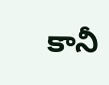కానీ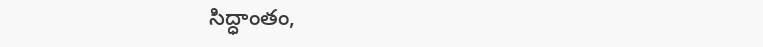సిద్ధాంతం,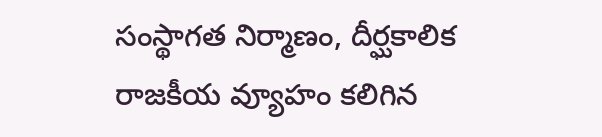సంస్థాగత నిర్మాణం, దీర్ఘకాలిక రాజకీయ వ్యూహం కలిగిన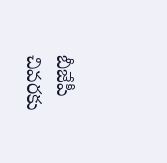బీజేపీ చివరకు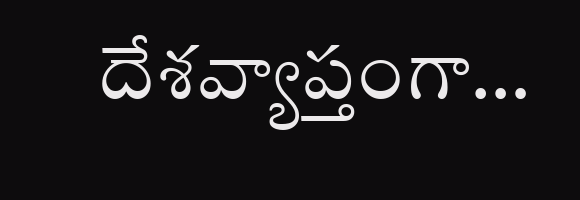దేశవ్యాప్తంగా…